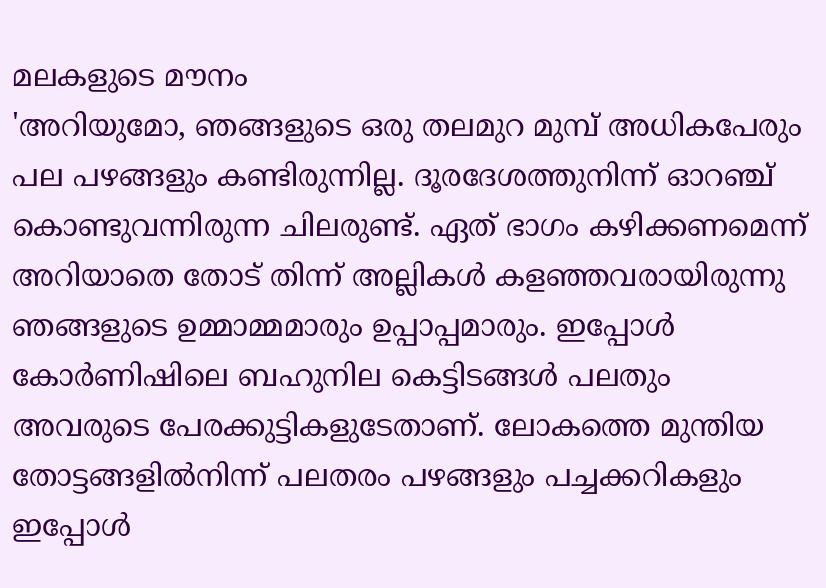മലകളുടെ മൗനം
'അറിയുമോ, ഞങ്ങളുടെ ഒരു തലമുറ മുമ്പ് അധികപേരും പല പഴങ്ങളും കണ്ടിരുന്നില്ല. ദൂരദേശത്തുനിന്ന് ഓറഞ്ച് കൊണ്ടുവന്നിരുന്ന ചിലരുണ്ട്. ഏത് ഭാഗം കഴിക്കണമെന്ന് അറിയാതെ തോട് തിന്ന് അല്ലികൾ കളഞ്ഞവരായിരുന്നു ഞങ്ങളുടെ ഉമ്മാമ്മമാരും ഉപ്പാപ്പമാരും. ഇപ്പോൾ കോർണിഷിലെ ബഹുനില കെട്ടിടങ്ങൾ പലതും അവരുടെ പേരക്കുട്ടികളുടേതാണ്. ലോകത്തെ മുന്തിയ തോട്ടങ്ങളിൽനിന്ന് പലതരം പഴങ്ങളും പച്ചക്കറികളും ഇപ്പോൾ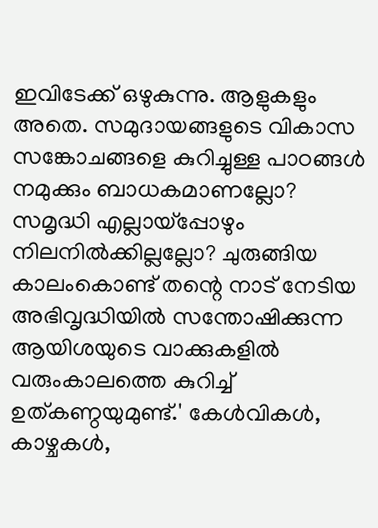ഇവിടേക്ക് ഒഴുകുന്നു. ആളുകളും അതെ. സമുദായങ്ങളുടെ വികാസ സങ്കോചങ്ങളെ കുറിച്ചുള്ള പാഠങ്ങൾ നമുക്കും ബാധകമാണല്ലോ? സമൃദ്ധി എല്ലായ്പ്പോഴും നിലനിൽക്കില്ലല്ലോ? ചുരുങ്ങിയ കാലംകൊണ്ട് തന്റെ നാട് നേടിയ അഭിവൃദ്ധിയിൽ സന്തോഷിക്കുന്ന ആയിശയുടെ വാക്കുകളിൽ വരുംകാലത്തെ കുറിച്ച് ഉത്കണ്ഠയുമുണ്ട്.' കേൾവികൾ, കാഴ്ചകൾ,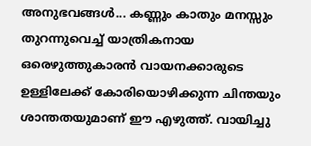അനുഭവങ്ങൾ... കണ്ണും കാതും മനസ്സും തുറന്നുവെച്ച് യാത്രികനായ ഒരെഴുത്തുകാരൻ വായനക്കാരുടെ ഉള്ളിലേക്ക് കോരിയൊഴിക്കുന്ന ചിന്തയും ശാന്തതയുമാണ് ഈ എഴുത്ത്. വായിച്ചു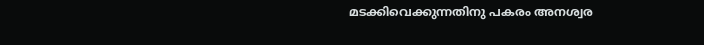മടക്കിവെക്കുന്നതിനു പകരം അനശ്വര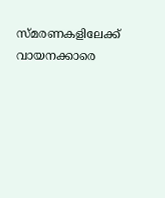സ്മരണകളിലേക്ക് വായനക്കാരെ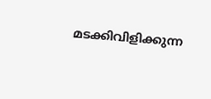മടക്കിവിളിക്കുന്ന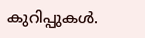കുറിപ്പുകൾ.